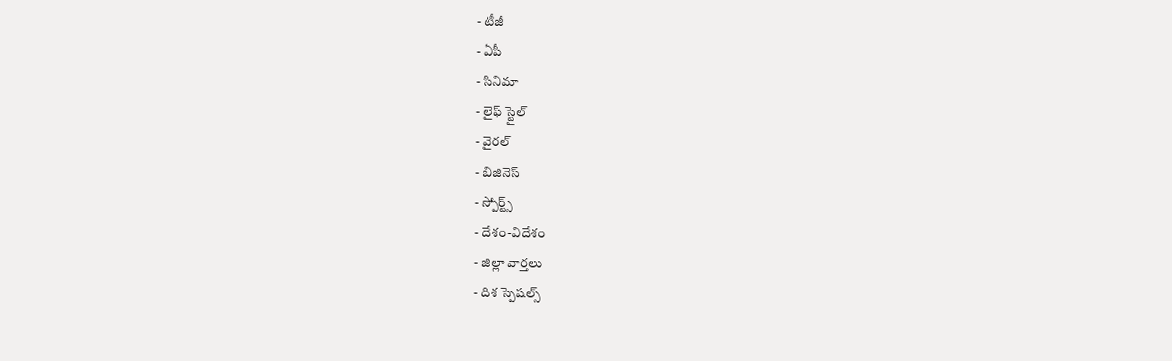- టీజీ
- ఏపీ
- సినిమా
- లైఫ్ స్టైల్
- వైరల్
- బిజినెస్
- స్పోర్ట్స్
- దేశం-విదేశం
- జిల్లా వార్తలు
- దిశ స్పెషల్స్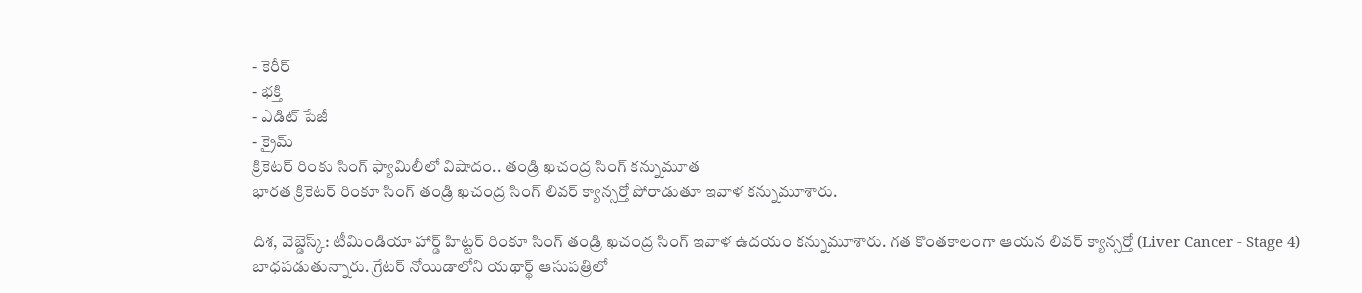- కెరీర్
- భక్తి
- ఎడిట్ పేజీ
- క్రైమ్
క్రికెటర్ రింకు సింగ్ ఫ్యామిలీలో విషాదం.. తండ్రి ఖచంద్ర సింగ్ కన్నుమూత
భారత క్రికెటర్ రింకూ సింగ్ తండ్రి ఖచంద్ర సింగ్ లివర్ క్యాన్సర్తో పోరాడుతూ ఇవాళ కన్నుమూశారు.

దిశ, వెబ్డెస్క్: టీమిండియా హార్డ్ హిట్టర్ రింకూ సింగ్ తండ్రి ఖచంద్ర సింగ్ ఇవాళ ఉదయం కన్నుమూశారు. గత కొంతకాలంగా ఆయన లివర్ క్యాన్సర్తో (Liver Cancer - Stage 4) బాధపడుతున్నారు. గ్రేటర్ నోయిడాలోని యథార్థ్ ఆసుపత్రిలో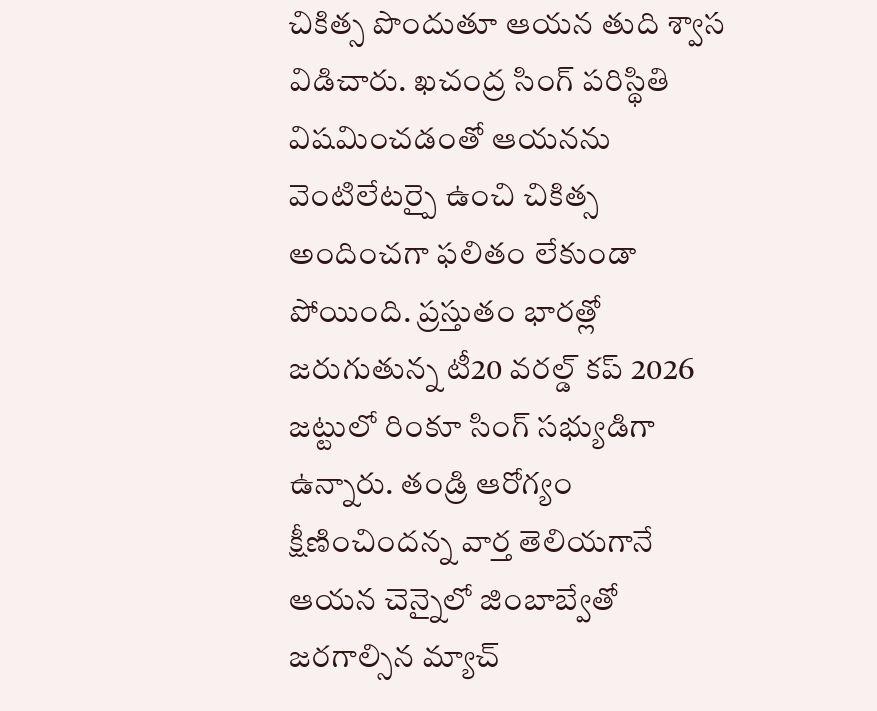చికిత్స పొందుతూ ఆయన తుది శ్వాస విడిచారు. ఖచంద్ర సింగ్ పరిస్థితి విషమించడంతో ఆయనను వెంటిలేటర్పై ఉంచి చికిత్స అందించగా ఫలితం లేకుండా పోయింది. ప్రస్తుతం భారత్లో జరుగుతున్న టీ20 వరల్డ్ కప్ 2026 జట్టులో రింకూ సింగ్ సభ్యుడిగా ఉన్నారు. తండ్రి ఆరోగ్యం క్షీణించిందన్న వార్త తెలియగానే ఆయన చెన్నైలో జింబాబ్వేతో జరగాల్సిన మ్యాచ్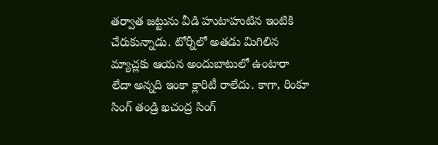తర్వాత జట్టును వీడి హుటాహుటిన ఇంటికి చేరుకున్నాడు. టోర్నీలో అతడు మిగిలిన మ్యాచ్లకు ఆయన అందుబాటులో ఉంటారా లేదా అన్నది ఇంకా క్లారిటీ రాలేదు. కాగా, రింకూ సింగ్ తండ్రి ఖచంద్ర సింగ్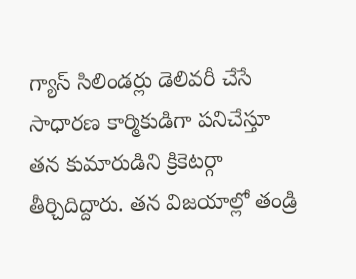గ్యాస్ సిలిండర్లు డెలివరీ చేసే సాధారణ కార్మికుడిగా పనిచేస్తూ తన కుమారుడిని క్రికెటర్గా తీర్చిదిద్దారు. తన విజయాల్లో తండ్రి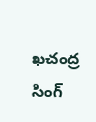ఖచంద్ర సింగ్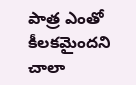పాత్ర ఎంతో కీలకమైందని చాలా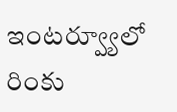ఇంటర్వ్యూలో రింకు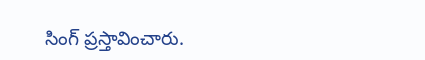సింగ్ ప్రస్తావించారు.